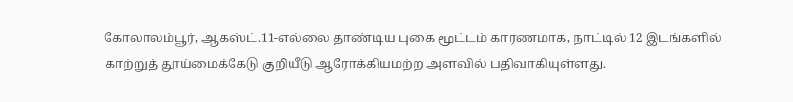கோலாலம்பூர், ஆகஸ்ட்.11-எல்லை தாண்டிய புகை மூட்டம் காரணமாக, நாட்டில் 12 இடங்களில் காற்றுத் தூய்மைக்கேடு குறியீடு ஆரோக்கியமற்ற அளவில் பதிவாகியுள்ளது.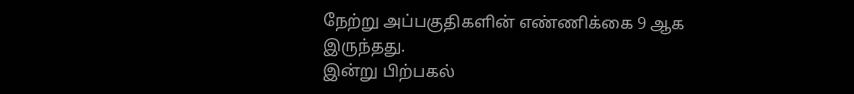நேற்று அப்பகுதிகளின் எண்ணிக்கை 9 ஆக இருந்தது.
இன்று பிற்பகல்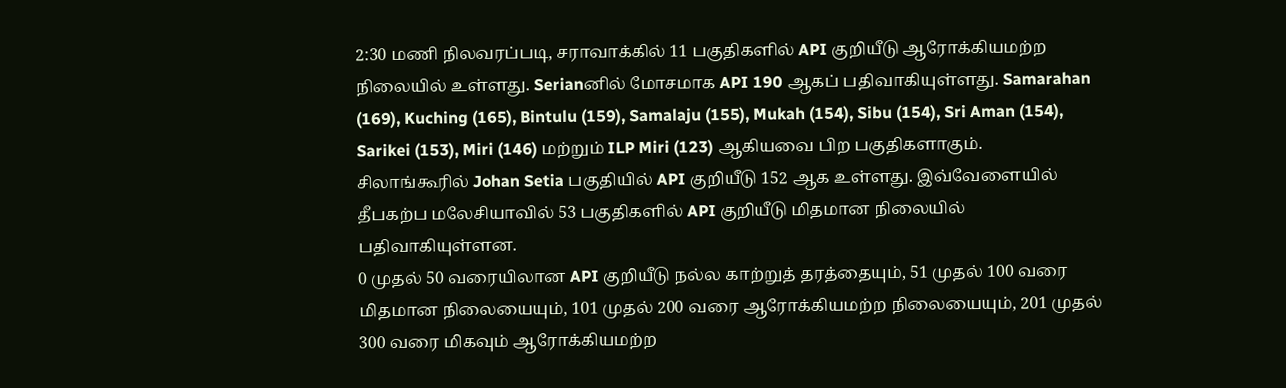2:30 மணி நிலவரப்படி, சராவாக்கில் 11 பகுதிகளில் API குறியீடு ஆரோக்கியமற்ற நிலையில் உள்ளது. Serianனில் மோசமாக API 190 ஆகப் பதிவாகியுள்ளது. Samarahan (169), Kuching (165), Bintulu (159), Samalaju (155), Mukah (154), Sibu (154), Sri Aman (154), Sarikei (153), Miri (146) மற்றும் ILP Miri (123) ஆகியவை பிற பகுதிகளாகும்.
சிலாங்கூரில் Johan Setia பகுதியில் API குறியீடு 152 ஆக உள்ளது. இவ்வேளையில் தீபகற்ப மலேசியாவில் 53 பகுதிகளில் API குறியீடு மிதமான நிலையில் பதிவாகியுள்ளன.
0 முதல் 50 வரையிலான API குறியீடு நல்ல காற்றுத் தரத்தையும், 51 முதல் 100 வரை மிதமான நிலையையும், 101 முதல் 200 வரை ஆரோக்கியமற்ற நிலையையும், 201 முதல் 300 வரை மிகவும் ஆரோக்கியமற்ற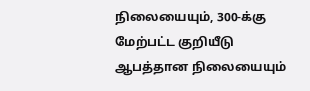நிலையையும், 300-க்கு மேற்பட்ட குறியீடு ஆபத்தான நிலையையும்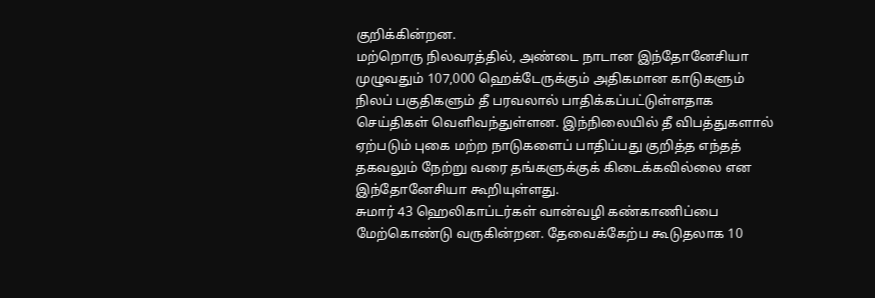குறிக்கின்றன.
மற்றொரு நிலவரத்தில், அண்டை நாடான இந்தோனேசியா முழுவதும் 107,000 ஹெக்டேருக்கும் அதிகமான காடுகளும் நிலப் பகுதிகளும் தீ பரவலால் பாதிக்கப்பட்டுள்ளதாக செய்திகள் வெளிவந்துள்ளன. இந்நிலையில் தீ விபத்துகளால் ஏற்படும் புகை மற்ற நாடுகளைப் பாதிப்பது குறித்த எந்தத் தகவலும் நேற்று வரை தங்களுக்குக் கிடைக்கவில்லை என இந்தோனேசியா கூறியுள்ளது.
சுமார் 43 ஹெலிகாப்டர்கள் வான்வழி கண்காணிப்பை மேற்கொண்டு வருகின்றன. தேவைக்கேற்ப கூடுதலாக 10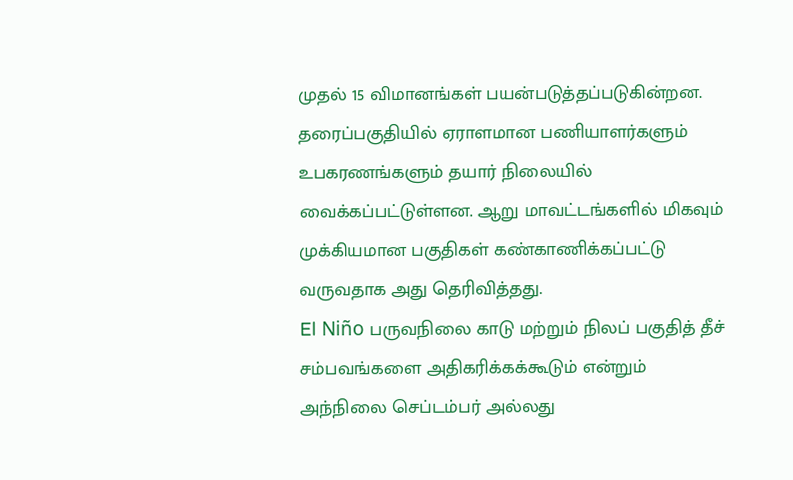முதல் 15 விமானங்கள் பயன்படுத்தப்படுகின்றன. தரைப்பகுதியில் ஏராளமான பணியாளர்களும் உபகரணங்களும் தயார் நிலையில் வைக்கப்பட்டுள்ளன. ஆறு மாவட்டங்களில் மிகவும் முக்கியமான பகுதிகள் கண்காணிக்கப்பட்டு வருவதாக அது தெரிவித்தது.
El Niño பருவநிலை காடு மற்றும் நிலப் பகுதித் தீச் சம்பவங்களை அதிகரிக்கக்கூடும் என்றும் அந்நிலை செப்டம்பர் அல்லது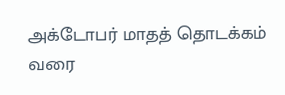அக்டோபர் மாதத் தொடக்கம் வரை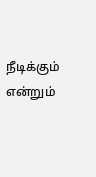நீடிக்கும் என்றும்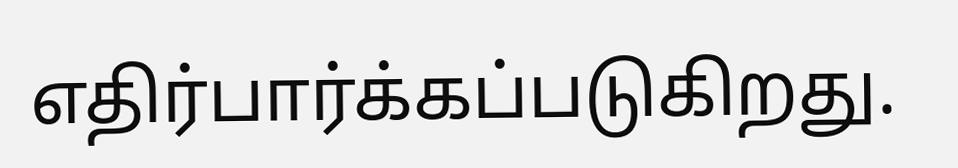எதிர்பார்க்கப்படுகிறது.